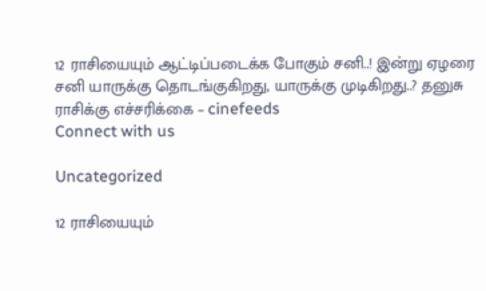12 ராசியையும் ஆட்டிப்படைக்க போகும் சனி..! இன்று ஏழரை சனி யாருக்கு தொடங்குகிறது, யாருக்கு முடிகிறது..? தனுசு ராசிக்கு எச்சரிக்கை – cinefeeds
Connect with us

Uncategorized

12 ராசியையும்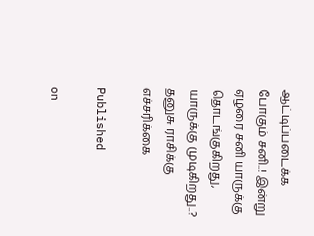ஆட்டிப்படைக்க போகும் சனி..! இன்று ஏழரை சனி யாருக்கு தொடங்குகிறது, யாருக்கு முடிகிறது..? தனுசு ராசிக்கு எச்சரிக்கை

Published

on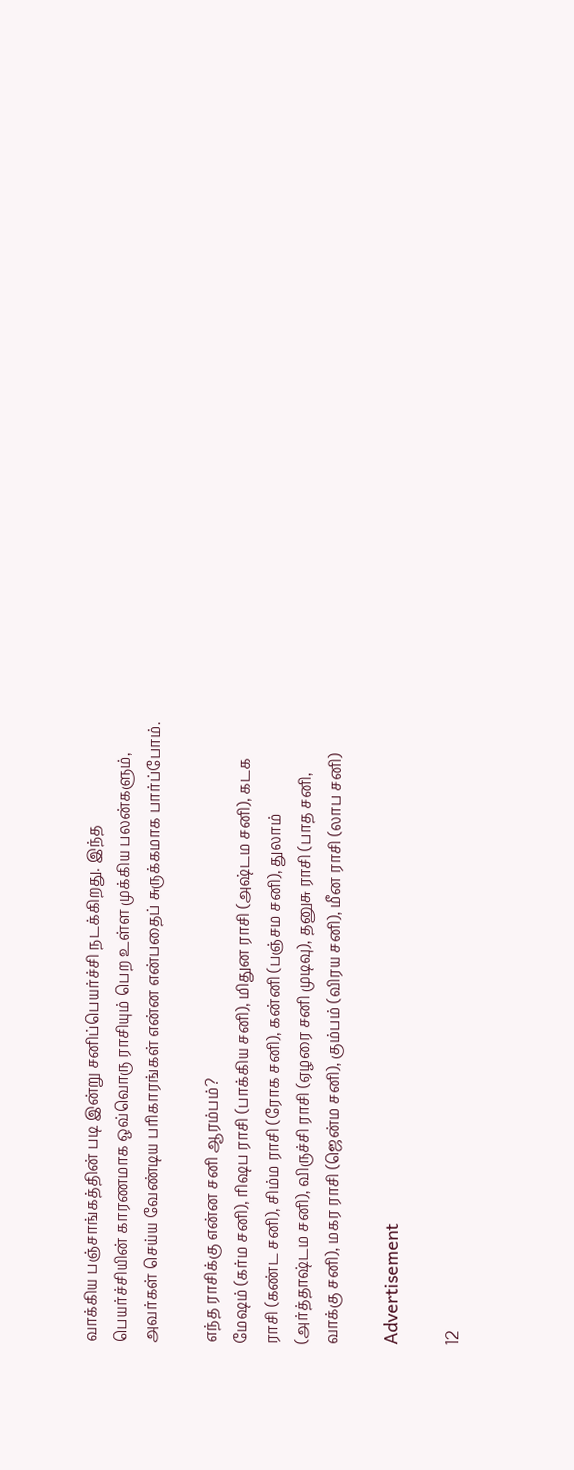வாக்கிய பஞ்சாங்கத்தின் படி இன்று சனிப்பெயர்ச்சி நடக்கிறது. இந்த பெயர்ச்சியின் காரணமாக ஒவ்வொரு ராசியும் பெற உள்ள முக்கிய பலன்களும், அவர்கள் செய்ய வேண்டிய பரிகாரங்கள் என்ன என்பதைப் சுருக்கமாக பார்ப்போம்.

எந்த ராசிக்கு என்ன சனி ஆரம்பம்?
மேஷம் (கர்ம சனி), ரிஷப ராசி (பாக்கிய சனி), மிதுன ராசி (அஷ்டம சனி), கடக ராசி (கண்ட சனி), சிம்ம ராசி (ரோக சனி), கன்னி (பஞ்சம சனி), துலாம் (அர்த்தாஷ்டம சனி), விருச்சி ராசி (ஏழரை சனி முடிவு), தனுசு ராசி (பாத சனி, வாக்கு சனி), மகர ராசி (ஜென்ம சனி), கும்பம் (விரய சனி), மீன ராசி (லாப சனி)

Advertisement

12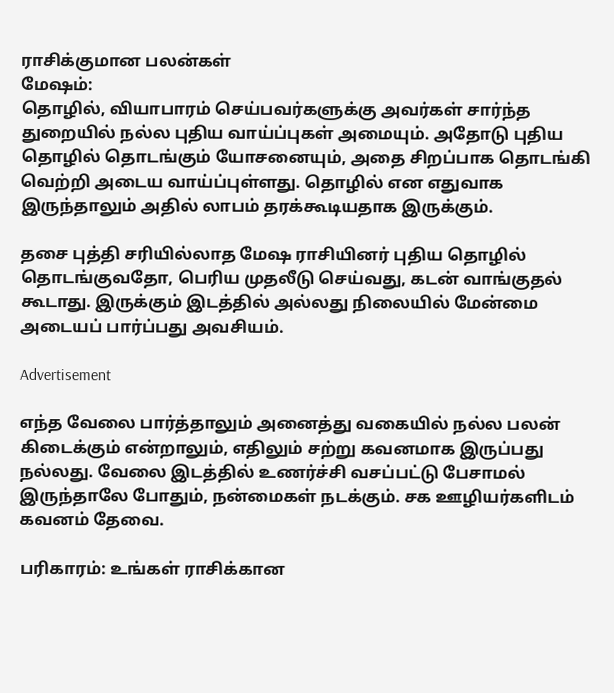ராசிக்குமான பலன்கள்
மேஷம்:
தொழில், வியாபாரம் செய்பவர்களுக்கு அவர்கள் சார்ந்த துறையில் நல்ல புதிய வாய்ப்புகள் அமையும். அதோடு புதிய தொழில் தொடங்கும் யோசனையும், அதை சிறப்பாக தொடங்கி வெற்றி அடைய வாய்ப்புள்ளது. தொழில் என எதுவாக இருந்தாலும் அதில் லாபம் தரக்கூடியதாக இருக்கும்.

தசை புத்தி சரியில்லாத மேஷ ராசியினர் புதிய தொழில் தொடங்குவதோ, பெரிய முதலீடு செய்வது, கடன் வாங்குதல் கூடாது. இருக்கும் இடத்தில் அல்லது நிலையில் மேன்மை அடையப் பார்ப்பது அவசியம்.

Advertisement

எந்த வேலை பார்த்தாலும் அனைத்து வகையில் நல்ல பலன் கிடைக்கும் என்றாலும், எதிலும் சற்று கவனமாக இருப்பது நல்லது. வேலை இடத்தில் உணர்ச்சி வசப்பட்டு பேசாமல் இருந்தாலே போதும், நன்மைகள் நடக்கும். சக ஊழியர்களிடம் கவனம் தேவை.

பரிகாரம்: உங்கள் ராசிக்கான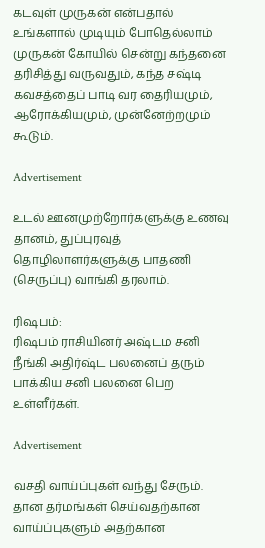கடவுள் முருகன் என்பதால் உங்களால் முடியும் போதெல்லாம் முருகன் கோயில் சென்று கந்தனை தரிசித்து வருவதும், கந்த சஷ்டி கவசத்தைப் பாடி வர தைரியமும், ஆரோக்கியமும், முன்னேற்றமும் கூடும்.

Advertisement

உடல் ஊனமுற்றோர்களுக்கு உணவு தானம், துப்புரவுத் தொழிலாளர்களுக்கு பாதணி (செருப்பு) வாங்கி தரலாம்.

ரிஷபம்:
ரிஷபம் ராசியினர் அஷ்டம சனி நீங்கி அதிர்ஷ்ட பலனைப் தரும் பாக்கிய சனி பலனை பெற உள்ளீர்கள்.

Advertisement

வசதி வாய்ப்புகள் வந்து சேரும். தான தர்மங்கள் செய்வதற்கான வாய்ப்புகளும் அதற்கான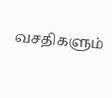வசதிகளும்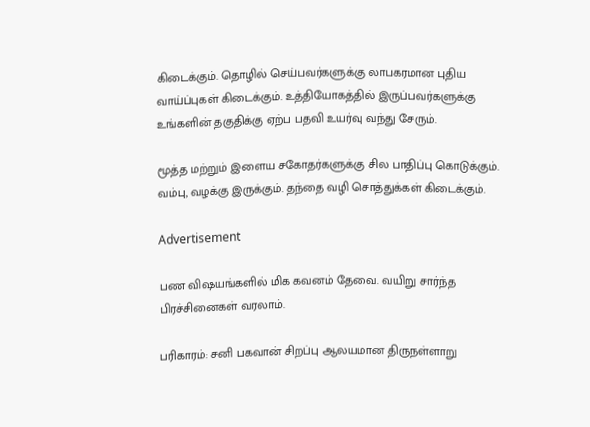கிடைக்கும். தொழில் செய்பவர்களுக்கு லாபகரமான புதிய வாய்ப்புகள் கிடைக்கும். உத்தியோகத்தில் இருப்பவர்களுக்கு உங்களின் தகுதிக்கு ஏற்ப பதவி உயர்வு வந்து சேரும்.

மூத்த மற்றும் இளைய சகோதர்களுக்கு சில பாதிப்பு கொடுக்கும். வம்பு, வழக்கு இருக்கும். தந்தை வழி சொத்துக்கள் கிடைக்கும்.

Advertisement

பண விஷயங்களில் மிக கவனம் தேவை. வயிறு சார்ந்த பிரச்சினைகள் வரலாம்.

பரிகாரம்: சனி பகவான் சிறப்பு ஆலயமான திருநள்ளாறு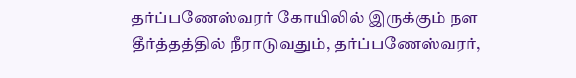தர்ப்பணேஸ்வரர் கோயிலில் இருக்கும் நள தீர்த்தத்தில் நீராடுவதும், தர்ப்பணேஸ்வரர்,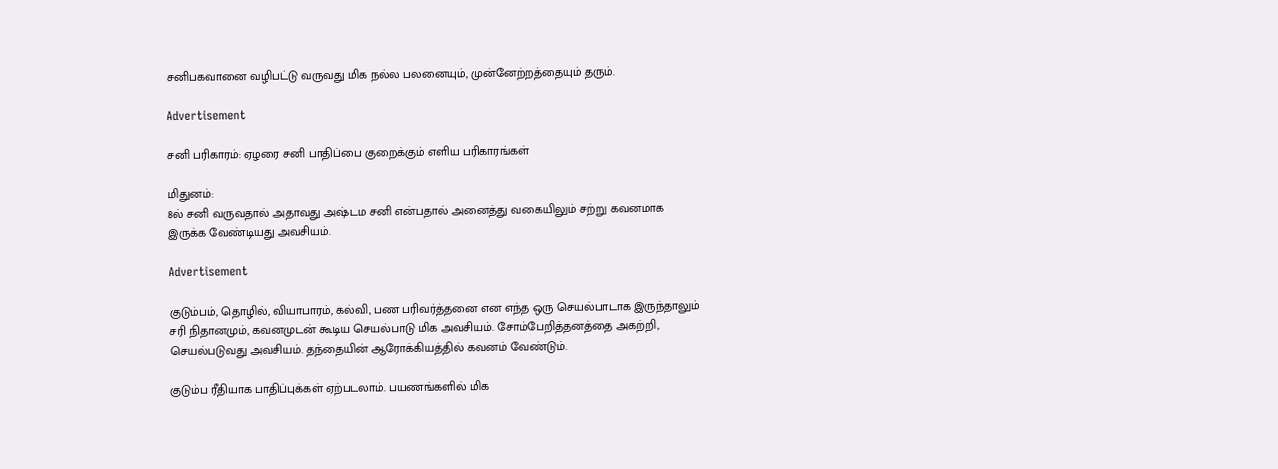சனிபகவானை வழிபட்டு வருவது மிக நல்ல பலனையும், முன்னேற்றத்தையும் தரும்.

Advertisement

சனி பரிகாரம்: ஏழரை சனி பாதிப்பை குறைக்கும் எளிய பரிகாரங்கள்

மிதுனம்:
8ல் சனி வருவதால் அதாவது அஷ்டம சனி என்பதால் அனைத்து வகையிலும் சற்று கவனமாக இருக்க வேண்டியது அவசியம்.

Advertisement

குடும்பம், தொழில், வியாபாரம், கல்வி, பண பரிவர்த்தனை என எந்த ஒரு செயல்பாடாக இருந்தாலும் சரி நிதானமும், கவனமுடன் கூடிய செயல்பாடு மிக அவசியம். சோம்பேறித்தனத்தை அகற்றி, செயல்படுவது அவசியம். தந்தையின் ஆரோக்கியத்தில் கவனம் வேண்டும்.

குடும்ப ரீதியாக பாதிப்புக்கள் ஏற்படலாம். பயணங்களில் மிக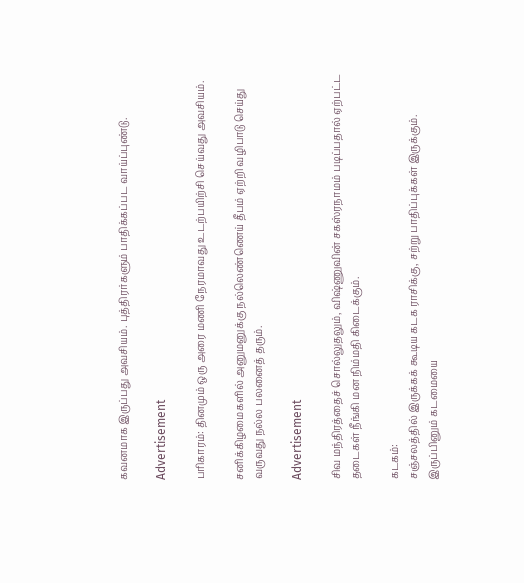கவனமாக இருப்பது அவசியம். புத்திரர்களும் பாதிக்கப்பட வாய்ப்புண்டு.

Advertisement

பரிகாரம்: தினமும் ஒரு அரை மணி நேரமாவது உடற்பயிற்சி செய்வது அவசியம்.

சனிக்கிழமைகளில் அனுமனுக்கு நல்லெண்ணெய் தீபம் ஏற்றி வழிபாடு செய்து வருவது நல்ல பலனைத் தரும்.

Advertisement

சிவ மந்திரத்தைச் சொல்லுதலும், விஷ்ணுவின் சகஸ்ரநாமம் படிப்பதால் ஏற்பட்ட தடைகள் நீங்கி மன நிம்மதி கிடைக்கும்.

கடகம்:
சஞ்சலத்தில் இருக்கக் கூடிய கடக ராசிக்கு, சற்று பாதிப்புக்கள் இருக்கும். இருப்பினும் கடமையை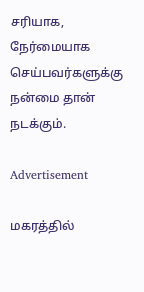சரியாக, நேர்மையாக செய்பவர்களுக்கு நன்மை தான் நடக்கும்.

Advertisement

மகரத்தில்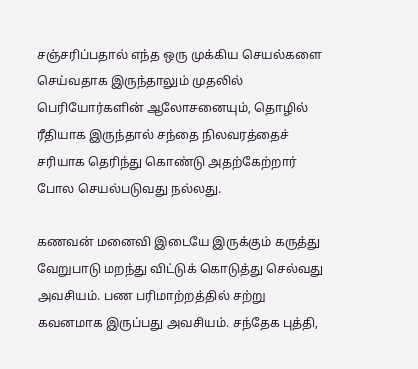சஞ்சரிப்பதால் எந்த ஒரு முக்கிய செயல்களை செய்வதாக இருந்தாலும் முதலில் பெரியோர்களின் ஆலோசனையும், தொழில் ரீதியாக இருந்தால் சந்தை நிலவரத்தைச் சரியாக தெரிந்து கொண்டு அதற்கேற்றார் போல செயல்படுவது நல்லது.

கணவன் மனைவி இடையே இருக்கும் கருத்து வேறுபாடு மறந்து விட்டுக் கொடுத்து செல்வது அவசியம். பண பரிமாற்றத்தில் சற்று கவனமாக இருப்பது அவசியம். சந்தேக புத்தி,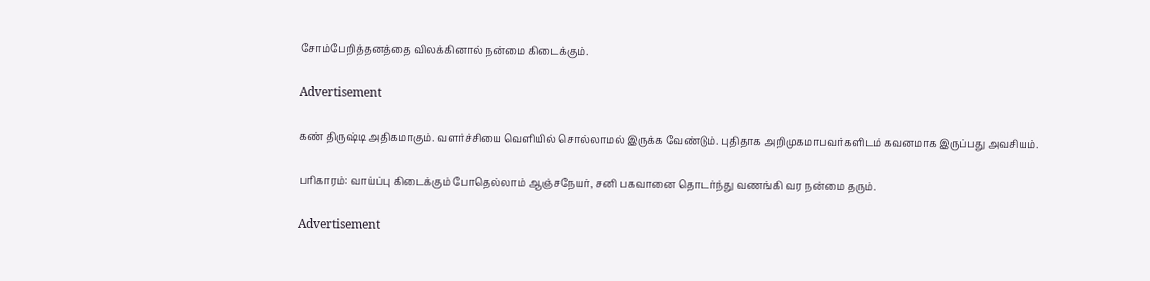சோம்பேறித்தனத்தை விலக்கினால் நன்மை கிடைக்கும்.

Advertisement

கண் திருஷ்டி அதிகமாகும். வளர்ச்சியை வெளியில் சொல்லாமல் இருக்க வேண்டும். புதிதாக அறிமுகமாபவர்களிடம் கவனமாக இருப்பது அவசியம்.

பரிகாரம்: வாய்ப்பு கிடைக்கும் போதெல்லாம் ஆஞ்சநேயர், சனி பகவானை தொடர்ந்து வணங்கி வர நன்மை தரும்.

Advertisement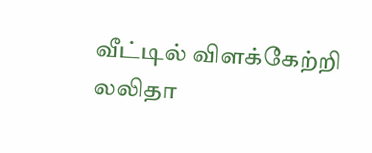வீட்டில் விளக்கேற்றி லலிதா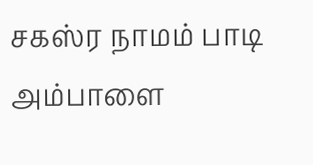சகஸ்ர நாமம் பாடி அம்பாளை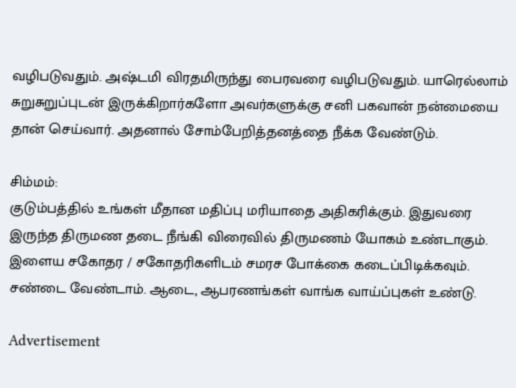வழிபடுவதும். அஷ்டமி விரதமிருந்து பைரவரை வழிபடுவதும். யாரெல்லாம் சுறுசுறுப்புடன் இருக்கிறார்களோ அவர்களுக்கு சனி பகவான் நன்மையை தான் செய்வார். அதனால் சோம்பேறித்தனத்தை நீக்க வேண்டும்.

சிம்மம்:
குடும்பத்தில் உங்கள் மீதான மதிப்பு மரியாதை அதிகரிக்கும். இதுவரை இருந்த திருமண தடை நீங்கி விரைவில் திருமணம் யோகம் உண்டாகும். இளைய சகோதர / சகோதரிகளிடம் சமரச போக்கை கடைப்பிடிக்கவும். சண்டை வேண்டாம். ஆடை, ஆபரணங்கள் வாங்க வாய்ப்புகள் உண்டு.

Advertisement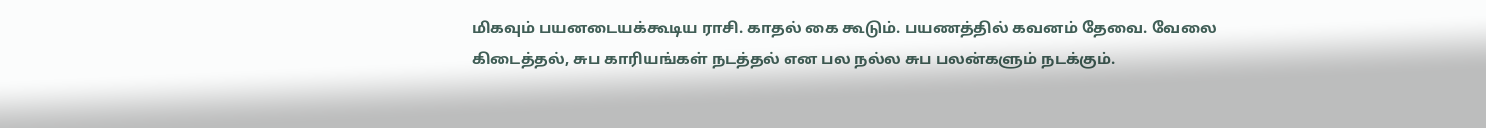மிகவும் பயனடையக்கூடிய ராசி. காதல் கை கூடும். பயணத்தில் கவனம் தேவை. வேலை கிடைத்தல், சுப காரியங்கள் நடத்தல் என பல நல்ல சுப பலன்களும் நடக்கும்.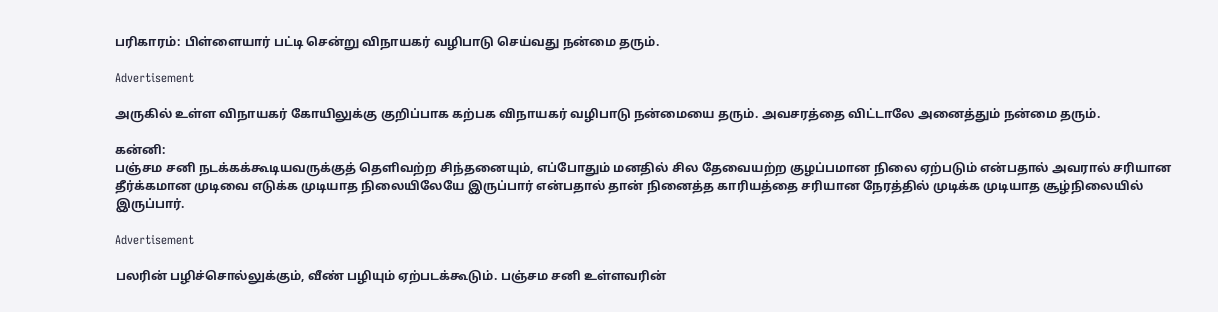பரிகாரம்: பிள்ளையார் பட்டி சென்று விநாயகர் வழிபாடு செய்வது நன்மை தரும்.

Advertisement

அருகில் உள்ள விநாயகர் கோயிலுக்கு குறிப்பாக கற்பக விநாயகர் வழிபாடு நன்மையை தரும். அவசரத்தை விட்டாலே அனைத்தும் நன்மை தரும்.

கன்னி:
பஞ்சம சனி நடக்கக்கூடியவருக்குத் தெளிவற்ற சிந்தனையும், எப்போதும் மனதில் சில தேவையற்ற குழப்பமான நிலை ஏற்படும் என்பதால் அவரால் சரியான தீர்க்கமான முடிவை எடுக்க முடியாத நிலையிலேயே இருப்பார் என்பதால் தான் நினைத்த காரியத்தை சரியான நேரத்தில் முடிக்க முடியாத சூழ்நிலையில் இருப்பார்.

Advertisement

பலரின் பழிச்சொல்லுக்கும், வீண் பழியும் ஏற்படக்கூடும். பஞ்சம சனி உள்ளவரின்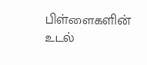பிள்ளைகளின் உடல்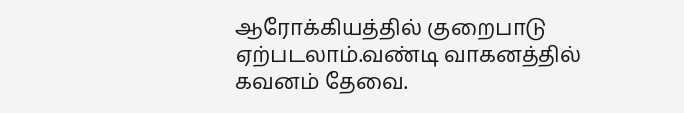ஆரோக்கியத்தில் குறைபாடு ஏற்படலாம்.வண்டி வாகனத்தில் கவனம் தேவை.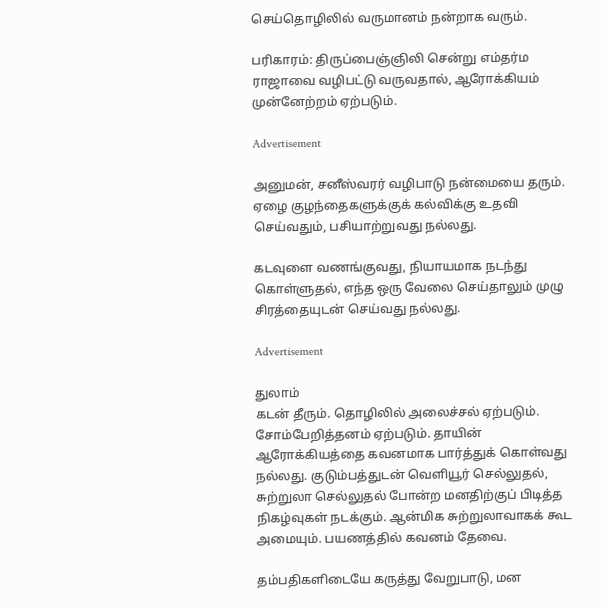செய்தொழிலில் வருமானம் நன்றாக வரும்.

பரிகாரம்: திருப்பைஞ்ஞிலி சென்று எம்தர்ம ராஜாவை வழிபட்டு வருவதால், ஆரோக்கியம் முன்னேற்றம் ஏற்படும்.

Advertisement

அனுமன், சனீஸ்வரர் வழிபாடு நன்மையை தரும். ஏழை குழந்தைகளுக்குக் கல்விக்கு உதவி செய்வதும், பசியாற்றுவது நல்லது.

கடவுளை வணங்குவது, நியாயமாக நடந்து கொள்ளுதல், எந்த ஒரு வேலை செய்தாலும் முழு சிரத்தையுடன் செய்வது நல்லது.

Advertisement

துலாம்
கடன் தீரும். தொழிலில் அலைச்சல் ஏற்படும். சோம்பேறித்தனம் ஏற்படும். தாயின் ஆரோக்கியத்தை கவனமாக பார்த்துக் கொள்வது நல்லது. குடும்பத்துடன் வெளியூர் செல்லுதல், சுற்றுலா செல்லுதல் போன்ற மனதிற்குப் பிடித்த நிகழ்வுகள் நடக்கும். ஆன்மிக சுற்றுலாவாகக் கூட அமையும். பயணத்தில் கவனம் தேவை.

தம்பதிகளிடையே கருத்து வேறுபாடு, மன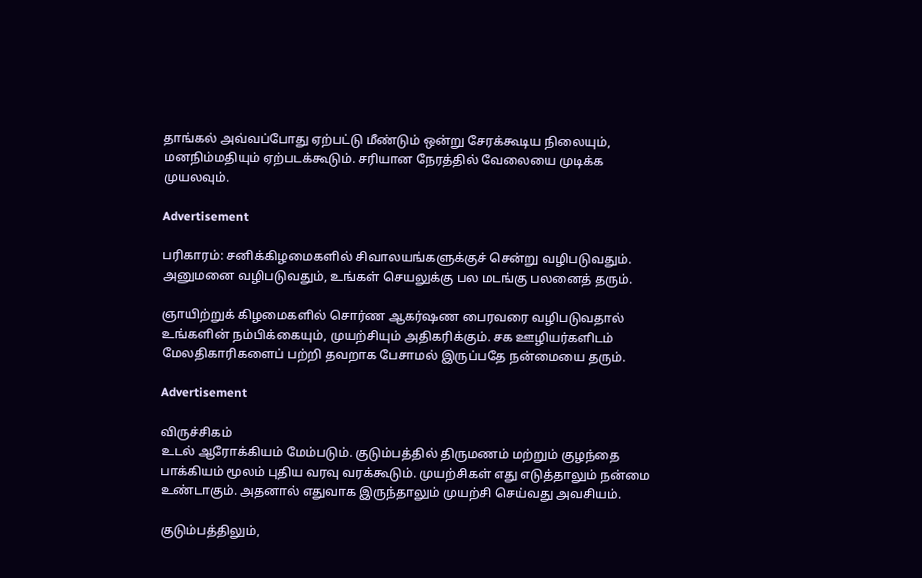தாங்கல் அவ்வப்போது ஏற்பட்டு மீண்டும் ஒன்று சேரக்கூடிய நிலையும், மனநிம்மதியும் ஏற்படக்கூடும். சரியான நேரத்தில் வேலையை முடிக்க முயலவும்.

Advertisement

பரிகாரம்: சனிக்கிழமைகளில் சிவாலயங்களுக்குச் சென்று வழிபடுவதும். அனுமனை வழிபடுவதும், உங்கள் செயலுக்கு பல மடங்கு பலனைத் தரும்.

ஞாயிற்றுக் கிழமைகளில் சொர்ண ஆகர்ஷண பைரவரை வழிபடுவதால் உங்களின் நம்பிக்கையும், முயற்சியும் அதிகரிக்கும். சக ஊழியர்களிடம் மேலதிகாரிகளைப் பற்றி தவறாக பேசாமல் இருப்பதே நன்மையை தரும்.

Advertisement

விருச்சிகம்
உடல் ஆரோக்கியம் மேம்படும். குடும்பத்தில் திருமணம் மற்றும் குழந்தை பாக்கியம் மூலம் புதிய வரவு வரக்கூடும். முயற்சிகள் எது எடுத்தாலும் நன்மை உண்டாகும். அதனால் எதுவாக இருந்தாலும் முயற்சி செய்வது அவசியம்.

குடும்பத்திலும்,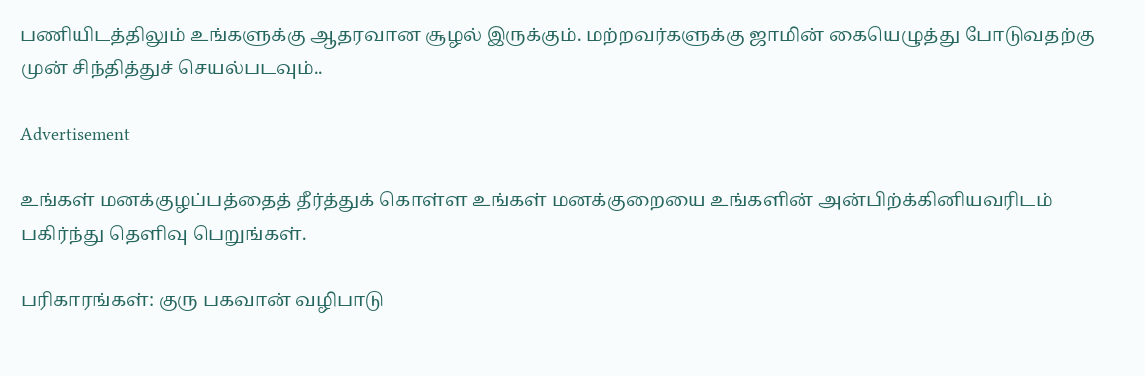பணியிடத்திலும் உங்களுக்கு ஆதரவான சூழல் இருக்கும். மற்றவர்களுக்கு ஜாமின் கையெழுத்து போடுவதற்கு முன் சிந்தித்துச் செயல்படவும்..

Advertisement

உங்கள் மனக்குழப்பத்தைத் தீர்த்துக் கொள்ள உங்கள் மனக்குறையை உங்களின் அன்பிற்க்கினியவரிடம் பகிர்ந்து தெளிவு பெறுங்கள்.

பரிகாரங்கள்: குரு பகவான் வழிபாடு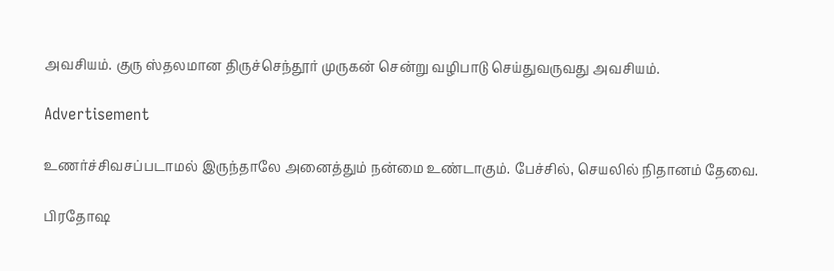அவசியம். குரு ஸ்தலமான திருச்செந்தூர் முருகன் சென்று வழிபாடு செய்துவருவது அவசியம்.

Advertisement

உணர்ச்சிவசப்படாமல் இருந்தாலே அனைத்தும் நன்மை உண்டாகும். பேச்சில், செயலில் நிதானம் தேவை.

பிரதோஷ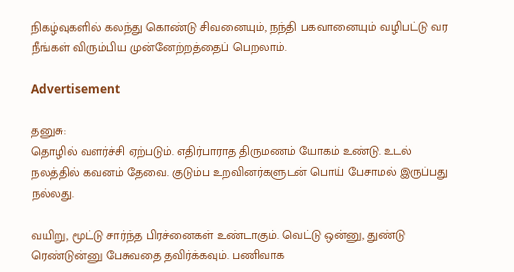நிகழ்வுகளில் கலந்து கொண்டு சிவனையும், நந்தி பகவானையும் வழிபட்டு வர நீங்கள் விரும்பிய முன்னேற்றத்தைப் பெறலாம்.

Advertisement

தனுசு:
தொழில் வளர்ச்சி ஏற்படும். எதிர்பாராத திருமணம் யோகம் உண்டு. உடல் நலத்தில் கவனம் தேவை. குடும்ப உறவினர்களுடன் பொய் பேசாமல் இருப்பது நல்லது.

வயிறு, மூட்டு சார்ந்த பிரச்னைகள் உண்டாகும். வெட்டு ஒன்னு, துண்டு ரெண்டுன்னு பேசுவதை தவிர்க்கவும். பணிவாக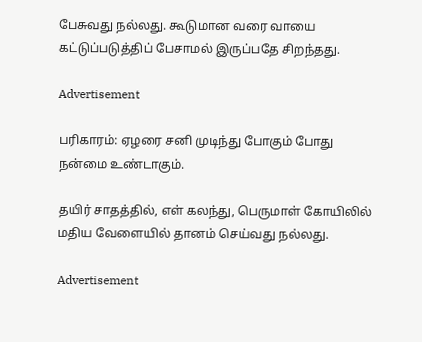பேசுவது நல்லது. கூடுமான வரை வாயை கட்டுப்படுத்திப் பேசாமல் இருப்பதே சிறந்தது.

Advertisement

பரிகாரம்: ஏழரை சனி முடிந்து போகும் போது நன்மை உண்டாகும்.

தயிர் சாதத்தில், எள் கலந்து, பெருமாள் கோயிலில் மதிய வேளையில் தானம் செய்வது நல்லது.

Advertisement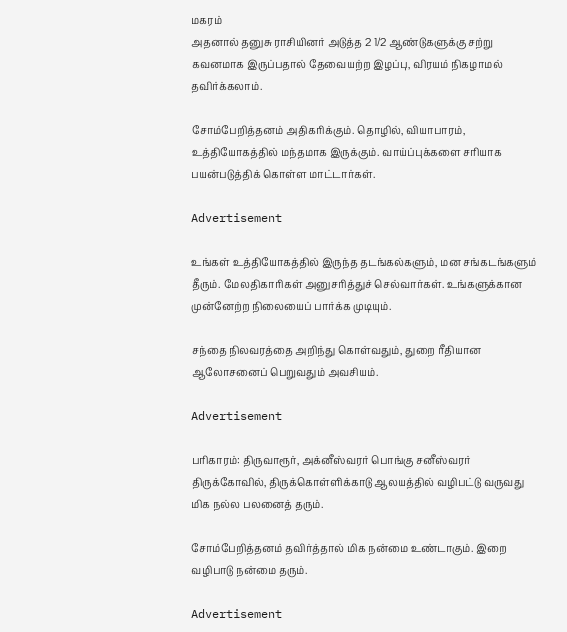மகரம்
அதனால் தனுசு ராசியினர் அடுத்த 2 1/2 ஆண்டுகளுக்கு சற்று கவனமாக இருப்பதால் தேவையற்ற இழப்பு, விரயம் நிகழாமல் தவிர்க்கலாம்.

சோம்பேறித்தனம் அதிகரிக்கும். தொழில், வியாபாரம், உத்தியோகத்தில் மந்தமாக இருக்கும். வாய்ப்புக்களை சரியாக பயன்படுத்திக் கொள்ள மாட்டார்கள்.

Advertisement

உங்கள் உத்தியோகத்தில் இருந்த தடங்கல்களும், மன சங்கடங்களும் தீரும். மேலதிகாரிகள் அனுசரித்துச் செல்வார்கள். உங்களுக்கான முன்னேற்ற நிலையைப் பார்க்க முடியும்.

சந்தை நிலவரத்தை அறிந்து கொள்வதும், துறை ரீதியான ஆலோசனைப் பெறுவதும் அவசியம்.

Advertisement

பரிகாரம்: திருவாரூர், அக்னீஸ்வரர் பொங்கு சனீஸ்வரர் திருக்கோவில், திருக்கொள்ளிக்காடு ஆலயத்தில் வழிபட்டு வருவது மிக நல்ல பலனைத் தரும்.

சோம்பேறித்தனம் தவிர்த்தால் மிக நன்மை உண்டாகும். இறை வழிபாடு நன்மை தரும்.

Advertisement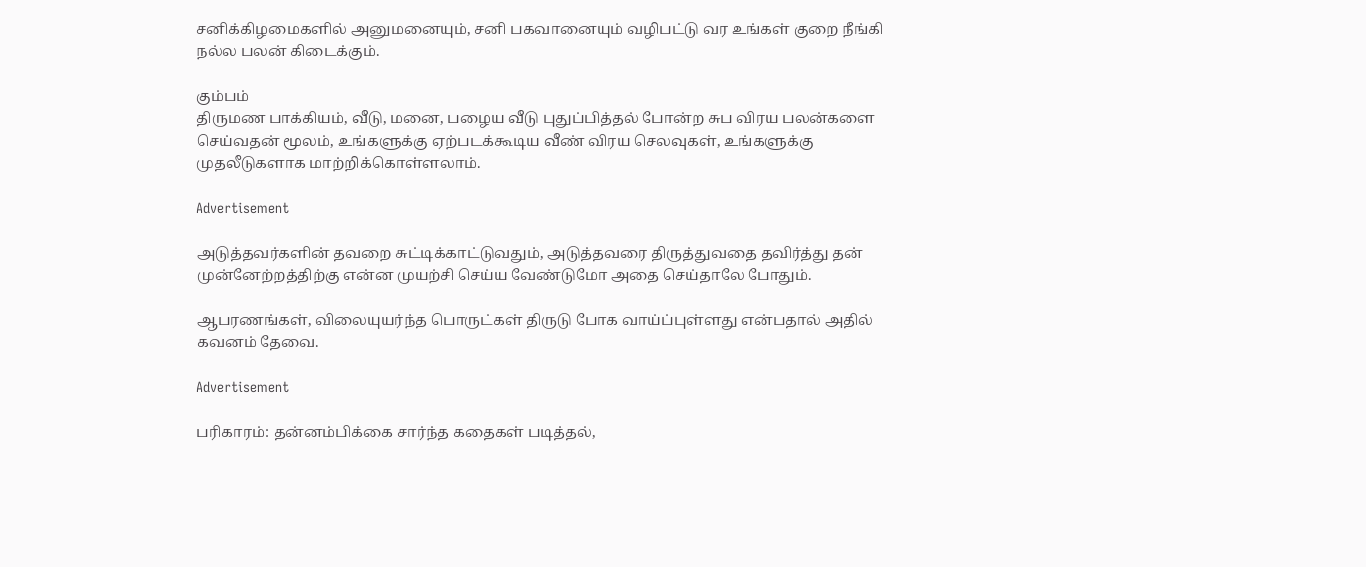சனிக்கிழமைகளில் அனுமனையும், சனி பகவானையும் வழிபட்டு வர உங்கள் குறை நீங்கி நல்ல பலன் கிடைக்கும்.

கும்பம்
திருமண பாக்கியம், வீடு, மனை, பழைய வீடு புதுப்பித்தல் போன்ற சுப விரய பலன்களை செய்வதன் மூலம், உங்களுக்கு ஏற்படக்கூடிய வீண் விரய செலவுகள், உங்களுக்கு முதலீடுகளாக மாற்றிக்கொள்ளலாம்.

Advertisement

அடுத்தவர்களின் தவறை சுட்டிக்காட்டுவதும், அடுத்தவரை திருத்துவதை தவிர்த்து தன் முன்னேற்றத்திற்கு என்ன முயற்சி செய்ய வேண்டுமோ அதை செய்தாலே போதும்.

ஆபரணங்கள், விலையுயர்ந்த பொருட்கள் திருடு போக வாய்ப்புள்ளது என்பதால் அதில் கவனம் தேவை.

Advertisement

பரிகாரம்: தன்னம்பிக்கை சார்ந்த கதைகள் படித்தல்,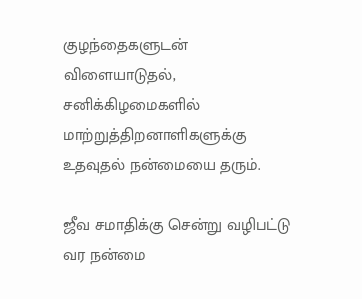குழந்தைகளுடன் விளையாடுதல், சனிக்கிழமைகளில் மாற்றுத்திறனாளிகளுக்கு உதவுதல் நன்மையை தரும்.

ஜீவ சமாதிக்கு சென்று வழிபட்டு வர நன்மை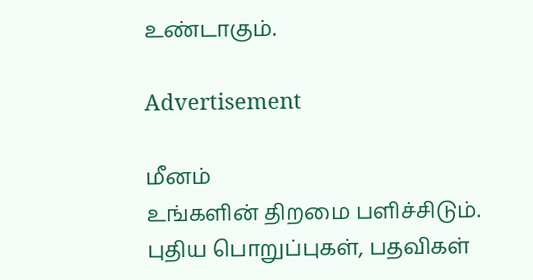உண்டாகும்.

Advertisement

மீனம்
உங்களின் திறமை பளிச்சிடும். புதிய பொறுப்புகள், பதவிகள்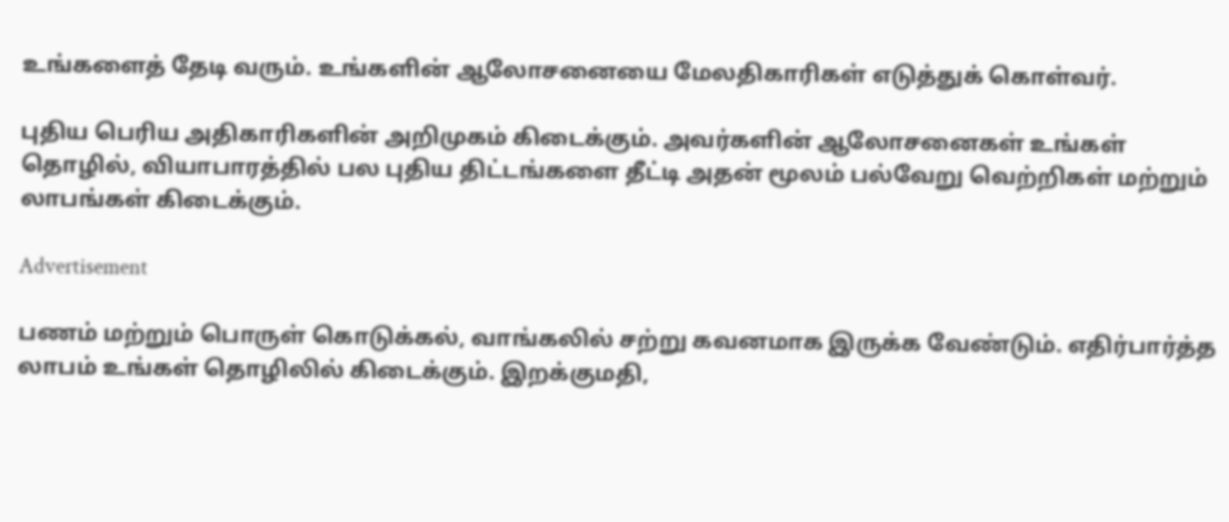உங்களைத் தேடி வரும். உங்களின் ஆலோசனையை மேலதிகாரிகள் எடுத்துக் கொள்வர்.

புதிய பெரிய அதிகாரிகளின் அறிமுகம் கிடைக்கும். அவர்களின் ஆலோசனைகள் உங்கள் தொழில், வியாபாரத்தில் பல புதிய திட்டங்களை தீட்டி அதன் மூலம் பல்வேறு வெற்றிகள் மற்றும் லாபங்கள் கிடைக்கும்.

Advertisement

பணம் மற்றும் பொருள் கொடுக்கல், வாங்கலில் சற்று கவனமாக இருக்க வேண்டும். எதிர்பார்த்த லாபம் உங்கள் தொழிலில் கிடைக்கும். இறக்குமதி,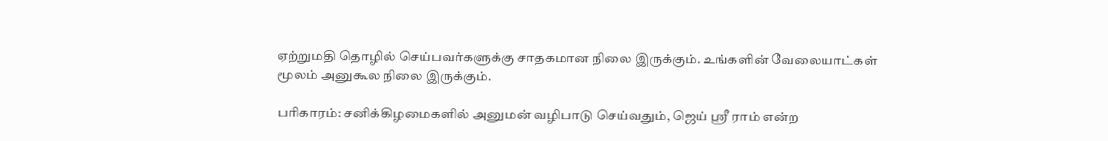ஏற்றுமதி தொழில் செய்பவர்களுக்கு சாதகமான நிலை இருக்கும். உங்களின் வேலையாட்கள் மூலம் அனுகூல நிலை இருக்கும்.

பரிகாரம்: சனிக்கிழமைகளில் அனுமன் வழிபாடு செய்வதும், ஜெய் ஸ்ரீ ராம் என்ற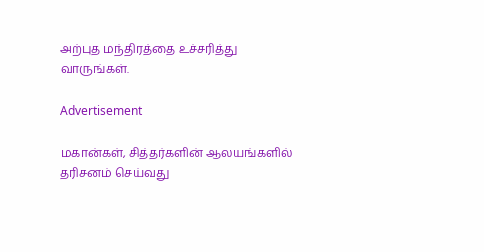அற்புத மந்திரத்தை உச்சரித்து வாருங்கள்.

Advertisement

மகான்கள், சித்தர்களின் ஆலயங்களில் தரிசனம் செய்வது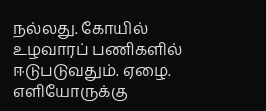நல்லது. கோயில் உழவாரப் பணிகளில் ஈடுபடுவதும். ஏழை. எளியோருக்கு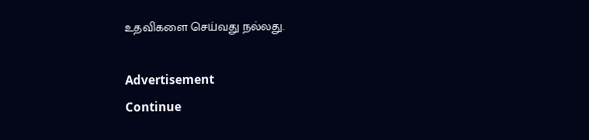உதவிகளை செய்வது நல்லது.

Advertisement
Continue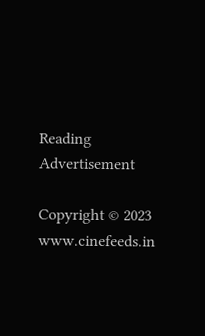Reading
Advertisement

Copyright © 2023 www.cinefeeds.in